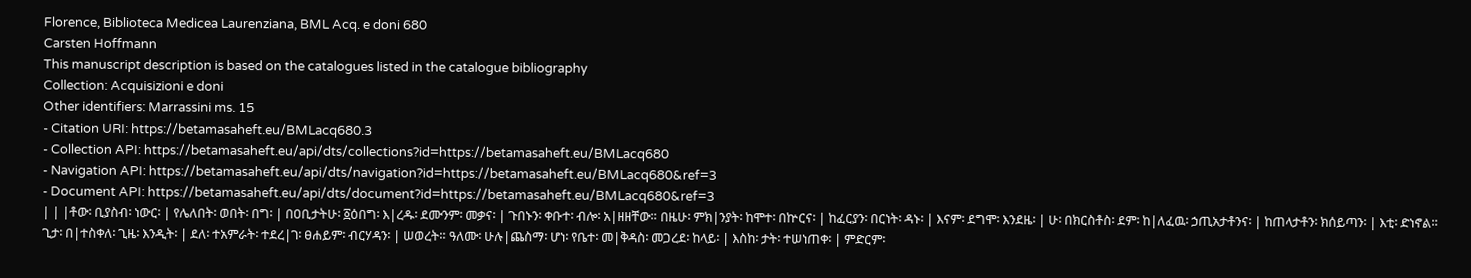Florence, Biblioteca Medicea Laurenziana, BML Acq. e doni 680
Carsten Hoffmann
This manuscript description is based on the catalogues listed in the catalogue bibliography
Collection: Acquisizioni e doni
Other identifiers: Marrassini ms. 15
- Citation URI: https://betamasaheft.eu/BMLacq680.3
- Collection API: https://betamasaheft.eu/api/dts/collections?id=https://betamasaheft.eu/BMLacq680
- Navigation API: https://betamasaheft.eu/api/dts/navigation?id=https://betamasaheft.eu/BMLacq680&ref=3
- Document API: https://betamasaheft.eu/api/dts/document?id=https://betamasaheft.eu/BMLacq680&ref=3
| | |ቶው፡ ቢያስብ፡ ነውር፡ | የሌለበት፡ ወበት፡ በግ፡ | በዐቢታትሁ፡ ፩ዕበግ፡ እ|ረዱ፡ ደሙንም፡ መቃና፡ | ጉበኑን፡ ቀቡተ፡ ብሎ፡ አ|ዘዘቸው። በዜሁ፡ ምክ|ንያት፡ ከሞተ፡ በኵርና፡ | ከፈርያን፡ በርነት፡ ዳኑ፡ | እናም፡ ደግሞ፡ እንደዜ፡ | ሁ፡ በክርስቶስ፡ ደም፡ ከ|ለፈዉ፡ ኃጢአታቶንና፡ | ከጠላታቶን፡ ክሰይጣን፡ | እቲ፡ ድነኖል። ጊታ፡ በ|ተስቀለ፡ ጊዜ፡ እንዲት፡ | ደለ፡ ተአምራት፡ ተደረ|ገ፡ ፀሐይም፡ ብርሃዳን፡ | ሠወረት። ዓለሙ፡ ሁሉ|ጨስማ፡ ሆነ፡ የቤተ፡ መ|ቅዳስ፡ መጋረደ፡ ከላይ፡ | እስከ፡ ታት፡ ተሠነጠቀ፡ | ምድርም፡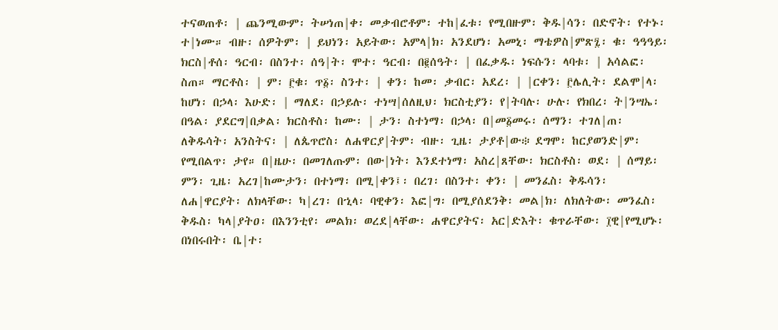ተናወጠቶ፡ | ጨንሚውም፡ ትሠነጠ|ቀ፡ መቃብሮቶም፡ ተከ|ፈቱ፡ የሚበዙም፡ ቅዱ|ሳን፡ በድኖት፡ የተኑ፡ ተ|ነሙ። ብዙ፡ ሰዎትም፡ | ይህነን፡ አይትው፡ አምላ|ክ፡ አንደሆነ፡ አመኒ፡ ማቴዎስ|ምጽ፯፡ ቁ፡ ዓዓዓይ፡ ክርስ|ቶሰ፡ ዓርብ፡ በስንተ፡ ሰዓ|ት፡ ሞተ፡ ዓርብ፡ በ፪ሰዓት፡ | በፈቃዱ፡ ነፍሱን፡ ላባቱ፡ | አሳልፎ፡ ስጠ። ማርቶስ፡ | ም፡ ፫ቁ፡ ጥ፩፡ ስንተ፡ | ቀን፡ ከመ፡ ቃብር፡ አደረ፡ | |ርቀን፡ ፫ሌሊት፡ ደልሞ|ላ፡ ከሆነ፡ በኃላ፡ እሁድ፡ | ማለደ፡ በኃይሉ፡ ተነሣ|ሰለዚህ፡ ክርስቲያን፡ የ|ትባሉ፡ ሁሉ፡ የክበረ፡ ት|ንሣኤ፡ በዓል፡ ያደርግ|በቃል፡ ክርስቶስ፡ ከሙ፡ | ታን፡ ስተነማ፡ በኃላ፡ በ|መ፩መሩ፡ ሰማን፡ ተገለ|ጠ፡ ለቅዱሳት፡ አንስትና፡ | ለጴጥሮስ፡ ለሐዋርያ|ትም፡ ብዙ፡ ጊዜ፡ ታያቶ|ው፨ ደግሞ፡ ከርያወንድ|ም፡ የሚበልጥ፡ ታየ። በ|ዜሁ፡ በመገለጡም፡ በው|ነት፡ እንደተነማ፡ አስረ|ጸቸው፡ ክርስቶስ፡ ወደ፡ | ሰማይ፡ ምን፡ ጊዜ፡ አረገ|ከሙታን፡ በተነማ፡ በሚ|ቀን፤፡ በረገ፡ በስንተ፡ ቀን፡ | መንፈስ፡ ቅዱሳን፡ ለሐ|ዋርያት፡ ለክላቸው፡ ካ|ረገ፡ በኂላ፡ ባዊቀን፡ እፎ|ግ፡ በሚያሰደንቅ፡ መል|ክ፡ ለክለትው፡ መንፈስ፡ ቅዱስ፡ ካላ|ያትዐ፡ በእንንቲየ፡ መልክ፡ ወረደ|ላቸው፡ ሐዋርያትና፡ አር|ድእት፡ ቁጥራቸው፡ ፲ዊ|የሚሆኑ፡ በነበሩበት፡ ቤ|ተ፡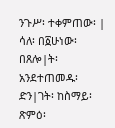ንጉሥ፡ ተቀምጠው፡ | ሳለ፡ በ፩ሁነው፡ በጸሎ|ት፡ አንደተጠመዱ፡ ድን|ገት፡ ከስማይ፡ ጽምዕ፡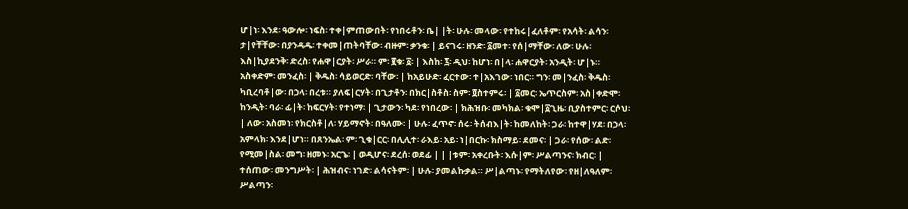ሆ|ነ፡ እንደ፡ ዓውሎ፡ ነፍስ፡ ተቀ|ምጠውበት፡ የነበሩቶን፡ ቤ| |ት፡ ሁሉ፡ መላው፡ የተከሩ|ፈለቶም፡ የአሳት፡ ልሳን፡ ታ|የቸቸው፡ በያንዳዱ፡ ተቀመ|ጠትባቸው፡ ብዙም፡ ቃንቁ፡ | ይናገሩ፡ ዘንድ፡ ፩መተ፡ የሰ|ማቸው፡ ለው፡ ሁሉ፡ እስ|ኪያደንቅ፡ ድረስ፡ የሐዋ|ርያት፡ ሥራ። ም፡ ፪ቁ፡ ፩፡ | እስከ፡ ፯፡ ዲህ፡ ከሆነ፡ በ|ላ፡ ሐዋርያት፡ አንዲት፡ ሆ|ኑ። አስቀድም፡ መንፈስ፡ | ቅዱስ፡ ሳይወርድ፡ ባቸው፡ | ከአይሁድ፡ ፈርተው፡ ተ|አእገው፡ ነበር። ግን፡ መ|ንፈስ፡ ቅዱስ፡ ካቢረባቶ|ው፡ በኃላ፡ በረቱ። ያለፍ|ርሃት፡ በጊታቶን፡ በክር|ስቶስ፡ ስም፡ ፬ስተምሩ፡ | ፩መር፡ ኤጥርስም፡ አስ|ቀድሞ፡ ከንዲት፡ ባራ፡ ፊ|ት፡ ከፍርሃት፡ የተነማ፡ | ጊታውን፡ ካደ፡ የነበረው፡ | ክሕዝቡ፡ መካክል፡ ቁሞ|፩ጊዜ፡ ቢያስተምር፡ ርሶህ፡ | ለው፡ አስመነ፡ የክርስቶ|ለ፡ ሃይማኖት፡ በዓለሙ፡ | ሁሉ፡ ፈጥኖ፡ ሰሩ፡ ትሰብእ|ት፡ ከመለከት፡ ጋራ፡ ከተዋ|ሃደ፡ በኃላ፡ አምላክ፡ እንደ|ሆነ። በጸንኤል፡ ም፡ ጊቁ|ርር፡ በሊሊተ፡ ራእይ፡ አይ፡ ነ|በርኩ፡ ክስማይ፡ ደመና፡ | ጋራ፡ የሰው፡ ልድ፡ የሚመ|ስል፡ መግ፡ ዘመኑ፡ አርጌ፡ | ወዲሆና፡ ደረሰ፡ ወደፊ | | |ቱም፡ አቀረቡት፡ እሱ|ም፡ ሥልጣንና፡ ክብር፡ | ተሰጠው፡ መንግሥት፡ | ሕዝብና፡ ነገድ፡ ልሳናትም፡ | ሁሉ፡ ያመልኩቃል። ሥ|ልጣኑ፡ የማትለየው፡ የዘ|ለዓለም፡ ሥልጣን፡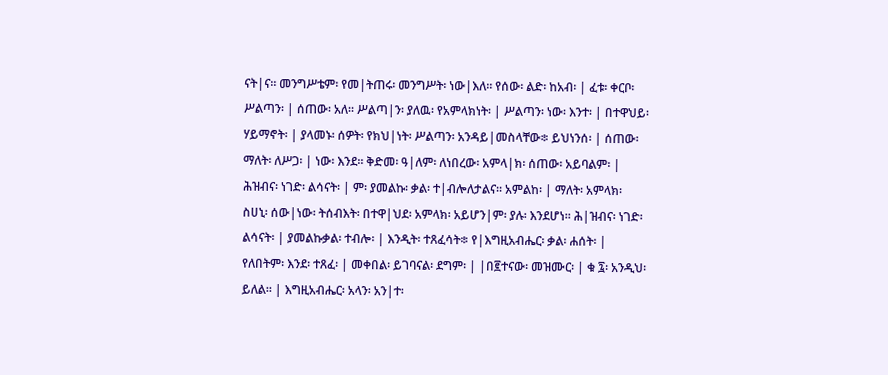ናት|ና። መንግሥቴም፡ የመ|ትጠሩ፡ መንግሥት፡ ነው|እለ። የሰው፡ ልድ፡ ከአብ፡ | ፈቱ፡ ቀርቦ፡ ሥልጣን፡ | ሰጠው፡ አለ። ሥልጣ|ን፡ ያለዉ፡ የአምላክነት፡ | ሥልጣን፡ ነው፡ እንተ፡ | በተዋህይ፡ ሃይማኖት፡ | ያላመኑ፡ ሰዎት፡ የክህ|ነት፡ ሥልጣን፡ አንዳይ|መስላቸው፨ ይህነንሰ፡ | ሰጠው፡ ማለት፡ ለሥጋ፡ | ነው፡ እንደ። ቅድመ፡ ዓ|ለም፡ ለነበረው፡ አምላ|ክ፡ ሰጠው፡ አይባልም፡ | ሕዝብና፡ ነገድ፡ ልሳናት፡ | ም፡ ያመልኩ፡ ቃል፡ ተ|ብሎለታልና። አምልከ፡ | ማለት፡ አምላክ፡ ስሀኒ፡ ሰው|ነው፡ ትሰብእት፡ በተዋ|ህደ፡ አምላክ፡ አይሆን|ም፡ ያሉ፡ እንደሆነ። ሕ|ዝብና፡ ነገድ፡ ልሳናት፡ | ያመልኩቃል፡ ተብሎ፡ | እንዲት፡ ተጸፈሳት፨ የ|እግዚአብሔር፡ ቃል፡ ሐሰት፡ | የለበትም፡ እንደ፡ ተጸፈ፡ | መቀበል፡ ይገባናል፡ ደግም፡ | |በ፪ተናው፡ መዝሙር፡ | ቁ ፯፡ አንዲህ፡ ይለል። | እግዚአብሔር፡ አላን፡ አን|ተ፡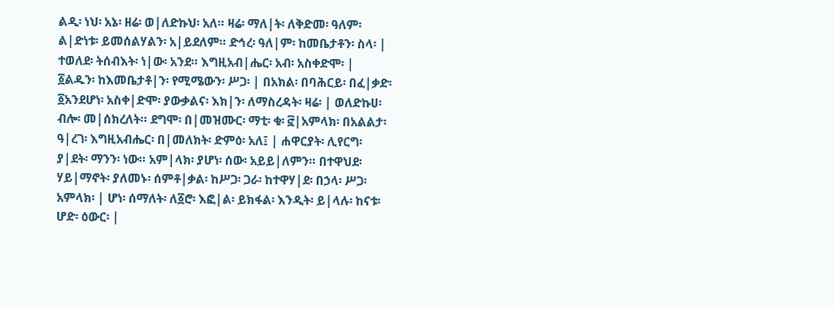ልዲ፡ ነህ፡ አኔ፡ ዘሬ፡ ወ|ለድኩህ፡ አለ። ዛሬ፡ ማለ|ት፡ ለቅድመ፡ ዓለም፡ ል|ድነቱ፡ ይመሰልሃልን፡ አ|ይደለም። ድኅረ፡ ዓለ|ም፡ ከመቤታቶን፡ ስላ፡ | ተወለደ፡ ትሰብእት፡ ነ|ው፡ አንደ። እግዚአብ|ሔር፡ አብ፡ አስቀድሞ፡ | ፩ልዱን፡ ከእመቤታቶ|ን፡ የሚሜውን፡ ሥጋ፡ | በአክል፡ በባሕርይ፡ በፈ|ቃድ፡ ፩አንደሆነ፡ አስቀ|ድሞ፡ ያውቃልና፡ እክ|ን፡ ለማስረዳት፡ ዛሬ፡ | ወለድኩሀ፡ ብሎ፡ መ|ሰክረለት። ደግሞ፡ በ|መዝሙር፡ ማቲ፡ ቁ፡ ፸|አምላክ፡ በአልልታ፡ ዓ|ረገ፡ እግዚአብሔር፡ በ|መለክት፡ ድምዕ፡ አለ፤ | ሐዋርያት፡ ሊየርግ፡ ያ|ደት፡ ማንን፡ ነው። አም|ላክ፡ ያሆነ፡ ሰው፡ አይይ|ለምን። በተዋህደ፡ ሃይ|ማኖት፡ ያለመኑ፡ ሰምቶ|ቃል፡ ከሥጋ፡ ጋራ፡ ከተዋሃ|ደ፡ በኃላ፡ ሥጋ፡ አምላክ፡ | ሆነ፡ ሰማለት፡ ለ፩ሮ፡ እፎ|ል፡ ይክፋል፡ እንዲት፡ ይ|ላሉ፡ ከናቱ፡ ሆድ፡ ዕውር፡ |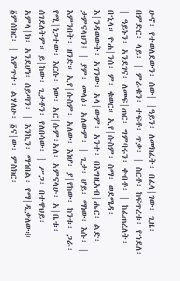ሁኖ፡ የተወለደውን፡ ሰው| |ዓይን፡ ለመክፈት፡ በፈላ|ገው፡ ጊዜ፡ በምድር፡ ላይ፡ | ምራቁን፡ ተፍቶ፡ ጥቃ፡ | ስርቶ፡ ከፍጥረቱ፡ የኀደለ፡ | ዓይኑን፡ አንደገና፡ ለመፍ|ጠር፡ ግምባሩን፡ ቀብቶ፡ | ከፈጠረለት፡ በኂላ። ዮሐ|ንሰ፡ ም፡ ቁወር። ኢየ|ሱስም፡ ስማ፡ ወደሜዳ፡ እ|ንዳወውት፡ አገንው፡ አላ|ውም፡ አንተ፡ በእግዚአብ|ሔር፡ ልድ፡ ታምናላህን፤ | ያም፡ መላዕ፡ አለውም፡ | ጊታ፡ ሆይ፡ ማነው፡ እሱ፡ | እምንበት፡ ዘንድ። ኢየ|ሱስም፡ አለው፡ እነሆ፡ ያ|የከው፡ ከንቱ፡ ጋራ፡ የሚ|ነጋተው፡ እርሱ፡ ነው፡ አር|ሱም፡አለ፡ አምናላሁ፡ አ|ቤቱ፡ ሰገደለትም። ይ|ከው፡ ጊታቶን፡ የለበሳው፡ | ሥጋ፡ በተዋህይ፡ አምላ|ክ፡ አንደሆነ፡ ሰይጣን፡ | እንኪን፡ ማኅበል፡ የማ|ዲቃለው፨ ፩ምሰክር፡ | እምጥተ፡ ልሃለሁ፡ ፩ና|ው፡ ምስክር፡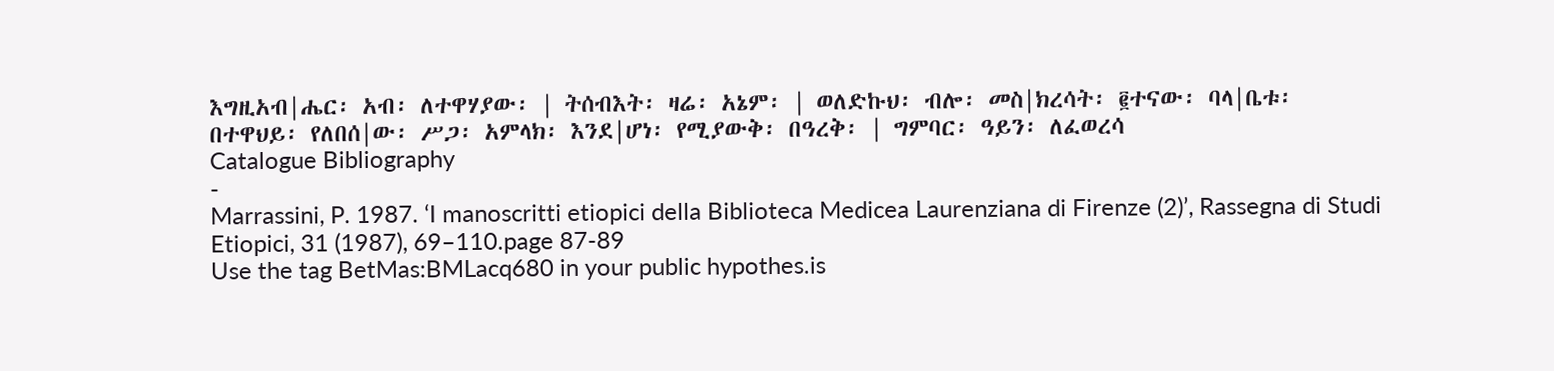እግዚአብ|ሔር፡ አብ፡ ለተዋሃያው፡ | ትሰብእት፡ ዛሬ፡ አኔም፡ | ወለድኩህ፡ ብሎ፡ መስ|ክረሳት፡ ፪ተናው፡ ባላ|ቤቱ፡ በተዋህይ፡ የለበሰ|ው፡ ሥጋ፡ አምላክ፡ እንደ|ሆነ፡ የሚያውቅ፡ በዓረቅ፡ | ግምባር፡ ዓይን፡ ለፈወረሳ
Catalogue Bibliography
-
Marrassini, P. 1987. ‘I manoscritti etiopici della Biblioteca Medicea Laurenziana di Firenze (2)’, Rassegna di Studi Etiopici, 31 (1987), 69–110.page 87-89
Use the tag BetMas:BMLacq680 in your public hypothes.is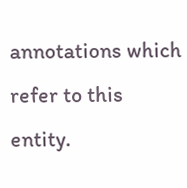annotations which refer to this entity.